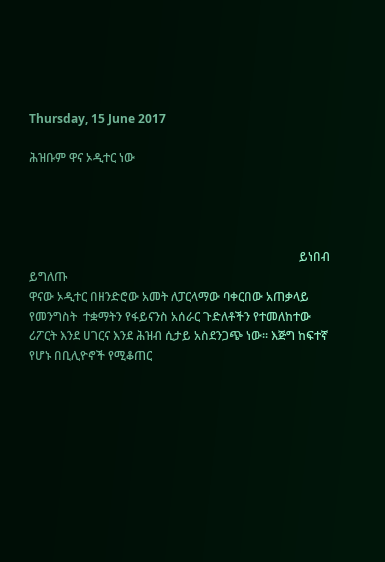Thursday, 15 June 2017

ሕዝቡም ዋና ኦዲተር ነው




                                                                                          ይነበብ ይግለጡ
ዋናው ኦዲተር በዘንድሮው አመት ለፓርላማው ባቀርበው አጠቃላይ  የመንግስት  ተቋማትን የፋይናንስ አሰራር ጉድለቶችን የተመለከተው ሪፖርት እንደ ሀገርና እንደ ሕዝብ ሲታይ አስደንጋጭ ነው፡፡ እጅግ ከፍተኛ የሆኑ በቢሊዮኖች የሚቆጠር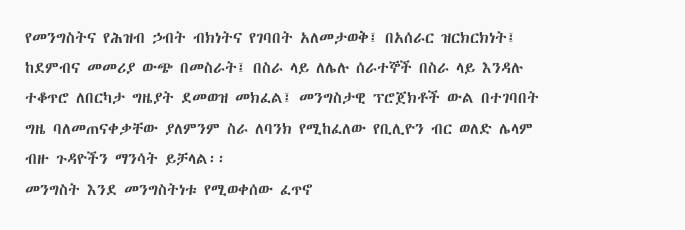የመንግስትና የሕዝብ ኃብት ብክነትና የገባበት አለመታወቅ፤ በአሰራር ዝርክርክነት፤ ከደምብና መመሪያ ውጭ በመስራት፤ በስራ ላይ ለሌሉ ሰራተኞች በስራ ላይ እንዳሉ ተቆጥሮ ለበርካታ ግዜያት ደመወዝ መክፈል፤ መንግስታዊ ፕሮጀክቶች ውል በተገባበት ግዜ ባለመጠናቀቃቸው ያለምንም ስራ ለባንክ የሚከፈለው የቢሊዮን ብር ወለድ ሌላም ብዙ ጉዳዮችን ማንሳት ይቻላል፡፡
መንግስት እንደ መንግስትነቱ የሚወቀሰው ፈጥኖ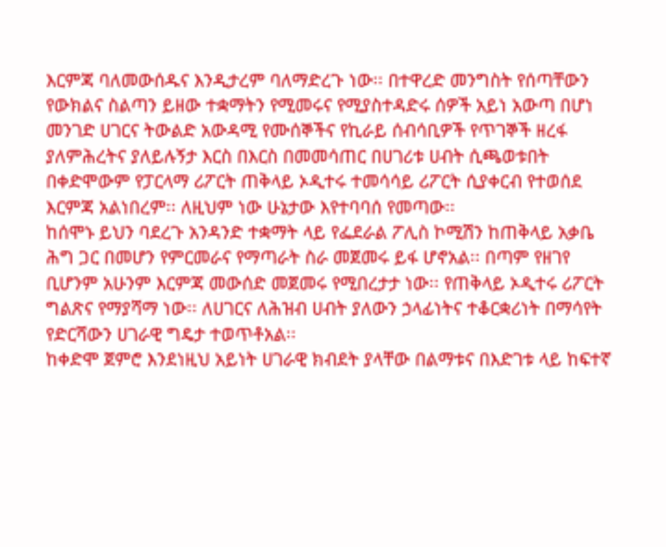እርምጃ ባለመውሰዱና እንዲታረም ባለማድረጉ ነው፡፡ በተዋረድ መንግስት የሰጣቸውን የውክልና ስልጣን ይዘው ተቋማትን የሚመሩና የሚያስተዳድሩ ሰዎች አይነ አውጣ በሆነ መንገድ ሀገርና ትውልድ አውዳሚ የሙሰኞችና የኪራይ ሰብሳቢዎች የጥገኞች ዘረፋ ያለምሕረትና ያለይሉኝታ እርስ በእርስ በመመሳጠር በሀገሪቱ ሀብት ሲጫወቱበት በቀድሞውም የፓርላማ ሪፖርት ጠቅላይ ኦዲተሩ ተመሳሳይ ሪፖርት ሲያቀርብ የተወሰደ እርምጃ አልነበረም፡፡ ለዚህም ነው ሁኔታው እየተባባሰ የመጣው፡፡
ከሰሞኑ ይህን ባደረጉ አንዳንድ ተቋማት ላይ የፌደራል ፖሊስ ኮሚሽን ከጠቅላይ አቃቤ ሕግ ጋር በመሆን የምርመራና የማጣራት ስራ መጀመሩ ይፋ ሆኖአል፡፡ በጣም የዘገየ ቢሆንም አሁንም እርምጃ መውሰድ መጀመሩ የሚበረታታ ነው፡፡ የጠቅላይ ኦዲተሩ ሪፖርት ግልጽና የማያሻማ ነው፡፡ ለሀገርና ለሕዝብ ሀብት ያለውን ኃላፊነትና ተቆርቋሪነት በማሳየት የድርሻውን ሀገራዊ ግዴታ ተወጥቶአል፡፡
ከቀድሞ ጀምሮ እንደነዚህ አይነት ሀገራዊ ክብደት ያላቸው በልማቱና በእድገቱ ላይ ከፍተኛ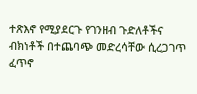ተጽእኖ የሚያደርጉ የገንዘብ ጉድለቶችና ብክነቶች በተጨባጭ መድረሳቸው ሲረጋገጥ ፈጥኖ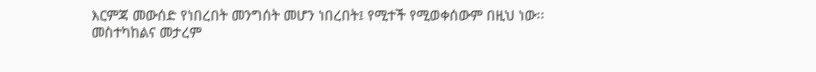እርምጃ መውሰድ የነበረበት መንግሰት መሆን ነበረበት፤ የሚተች የሚወቀሰውም በዚህ ነው፡፡
መስተካከልና መታረም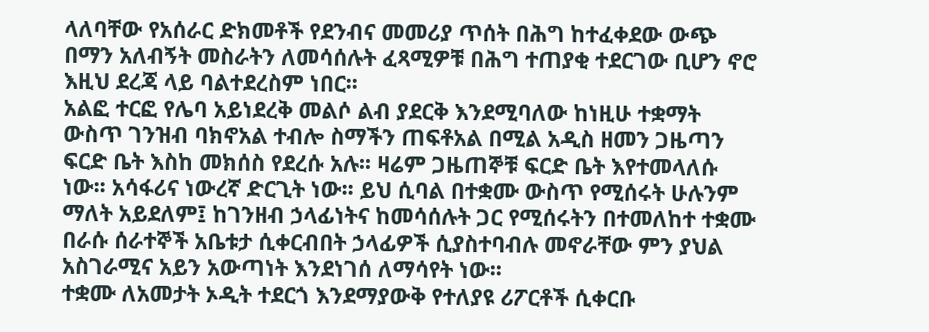ላለባቸው የአሰራር ድክመቶች የደንብና መመሪያ ጥሰት በሕግ ከተፈቀደው ውጭ በማን አለብኝት መስራትን ለመሳሰሉት ፈጻሚዎቹ በሕግ ተጠያቂ ተደርገው ቢሆን ኖሮ እዚህ ደረጃ ላይ ባልተደረስም ነበር፡፡
አልፎ ተርፎ የሌባ አይነደረቅ መልሶ ልብ ያደርቅ እንደሚባለው ከነዚሁ ተቋማት ውስጥ ገንዝብ ባክኖአል ተብሎ ስማችን ጠፍቶአል በሚል አዲስ ዘመን ጋዜጣን ፍርድ ቤት እስከ መክሰስ የደረሱ አሉ፡፡ ዛሬም ጋዜጠኞቹ ፍርድ ቤት እየተመላለሱ ነው፡፡ አሳፋሪና ነውረኛ ድርጊት ነው፡፡ ይህ ሲባል በተቋሙ ውስጥ የሚሰሩት ሁሉንም ማለት አይደለም፤ ከገንዘብ ኃላፊነትና ከመሳሰሉት ጋር የሚሰሩትን በተመለከተ ተቋሙ በራሱ ሰራተኞች አቤቱታ ሲቀርብበት ኃላፊዎች ሲያስተባብሉ መኖራቸው ምን ያህል አስገራሚና አይን አውጣነት እንደነገሰ ለማሳየት ነው፡፡
ተቋሙ ለአመታት ኦዲት ተደርጎ እንደማያውቅ የተለያዩ ሪፖርቶች ሲቀርቡ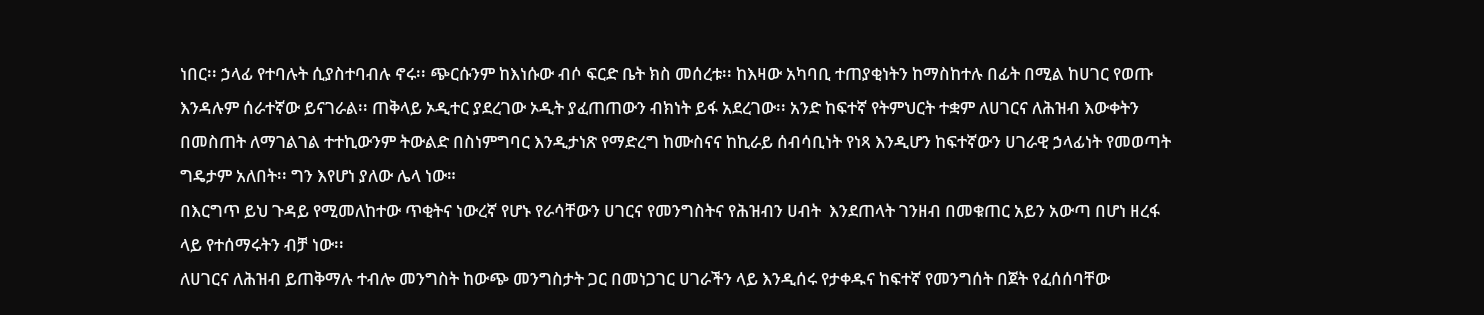ነበር፡፡ ኃላፊ የተባሉት ሲያስተባብሉ ኖሩ፡፡ ጭርሱንም ከእነሱው ብሶ ፍርድ ቤት ክስ መሰረቱ፡፡ ከእዛው አካባቢ ተጠያቂነትን ከማስከተሉ በፊት በሚል ከሀገር የወጡ እንዳሉም ሰራተኛው ይናገራል፡፡ ጠቅላይ ኦዲተር ያደረገው ኦዲት ያፈጠጠውን ብክነት ይፋ አደረገው፡፡ አንድ ከፍተኛ የትምህርት ተቋም ለሀገርና ለሕዝብ እውቀትን በመስጠት ለማገልገል ተተኪውንም ትውልድ በስነምግባር እንዲታነጽ የማድረግ ከሙስናና ከኪራይ ሰብሳቢነት የነጻ እንዲሆን ከፍተኛውን ሀገራዊ ኃላፊነት የመወጣት ግዴታም አለበት፡፡ ግን እየሆነ ያለው ሌላ ነው።
በእርግጥ ይህ ጉዳይ የሚመለከተው ጥቂትና ነውረኛ የሆኑ የራሳቸውን ሀገርና የመንግስትና የሕዝብን ሀብት  እንደጠላት ገንዘብ በመቁጠር አይን አውጣ በሆነ ዘረፋ ላይ የተሰማሩትን ብቻ ነው፡፡
ለሀገርና ለሕዝብ ይጠቅማሉ ተብሎ መንግስት ከውጭ መንግስታት ጋር በመነጋገር ሀገራችን ላይ እንዲሰሩ የታቀዱና ከፍተኛ የመንግሰት በጀት የፈሰሰባቸው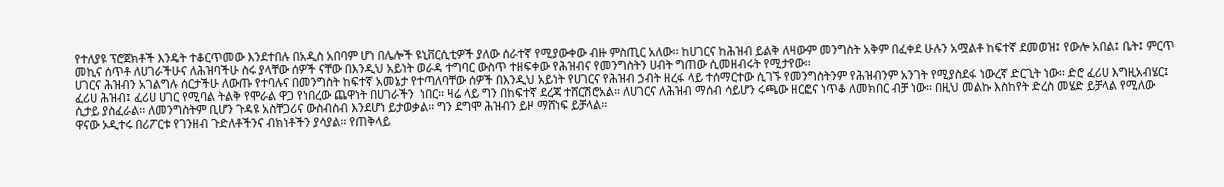የተለያዩ ፕሮጀክቶች እንዴት ተቆርጥመው እንደተበሉ በአዲስ አበባም ሆነ በሌሎች ዩኒቨርሲቲዎች ያለው ሰራተኛ የሚያውቀው ብዙ ምስጢር አለው፡፡ ከሀገርና ከሕዝብ ይልቅ ለዛውም መንግስት አቅም በፈቀደ ሁሉን አሟልቶ ከፍተኛ ደመወዝ፤ የውሎ አበል፤ ቤት፤ ምርጥ መኪና ሰጥቶ ለሀገራችሁና ለሕዝባችሁ ስሩ ያላቸው ሰዎች ናቸው በእንዲህ አይነት ወራዳ ተግባር ውስጥ ተዘፍቀው የሕዝብና የመንግስትን ሀብት ግጠው ሲመዘብሩት የሚታየው፡፡
ሀገርና ሕዝብን አገልግሉ ሰርታችሁ ለውጡ የተባሉና በመንግስት ከፍተኛ አመኔታ የተጣለባቸው ሰዎች በእንዲህ አይነት የሀገርና የሕዝብ ኃብት ዘረፋ ላይ ተሰማርተው ሲገኙ የመንግስትንም የሕዝብንም አንገት የሚያስደፋ ነውረኛ ድርጊት ነው፡፡ ድሮ ፈሪሀ እግዚአብሄር፤ ፈሪሀ ሕዝብ፤ ፈሪሀ ሀገር የሚባል ትልቅ የሞራል ዋጋ የነበረው ጨዋነት በሀገራችን  ነበር፡፡ ዛሬ ላይ ግን በከፍተኛ ደረጃ ተሸርሽሮአል፡፡ ለሀገርና ለሕዝብ ማሰብ ሳይሆን ሩጫው ዘርፎና ነጥቆ ለመክበር ብቻ ነው፡፡ በዚህ መልኩ እስከየት ድረስ መሄድ ይቻላል የሚለው ሲታይ ያስፈራል፡፡ ለመንግስትም ቢሆን ጉዳዩ አስቸጋሪና ውስብስብ እንደሆነ ይታወቃል፡፡ ግን ደግሞ ሕዝብን ይዞ ማሸነፍ ይቻላል፡፡
ዋናው ኦዲተሩ በሪፖርቱ የገንዘብ ጉድለቶችንና ብክነቶችን ያሳያል፡፡ የጠቅላይ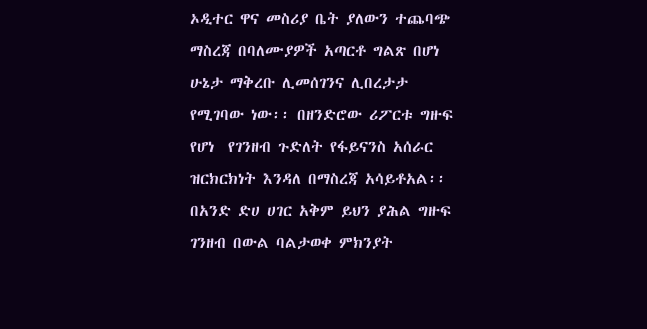ኦዲተር ዋና መስሪያ ቤት ያለውን ተጨባጭ ማስረጃ በባለሙያዎች አጣርቶ ግልጽ በሆነ ሁኔታ ማቅረቡ ሊመሰገንና ሊበረታታ የሚገባው ነው፡፡ በዘንድሮው ሪፖርቱ ግዙፍ የሆነ  የገንዘብ ጉድለት የፋይናንስ አሰራር ዝርክርክነት እንዳለ በማስረጃ አሳይቶአል፡፡ በአንድ ድሀ ሀገር አቅም ይህን ያሕል ግዙፍ ገንዘብ በውል ባልታወቀ ምክንያት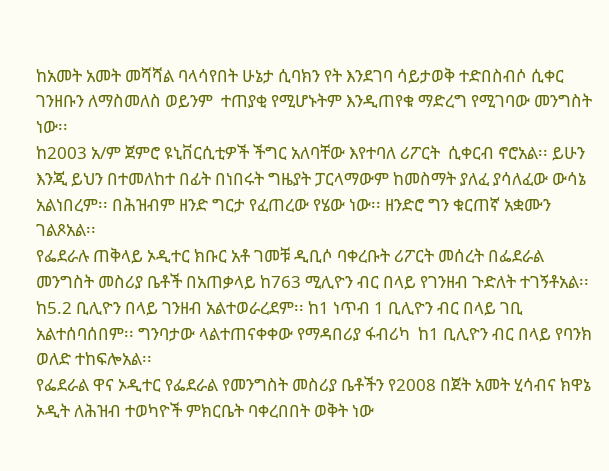ከአመት አመት መሻሻል ባላሳየበት ሁኔታ ሲባክን የት እንደገባ ሳይታወቅ ተድበስብሶ ሲቀር ገንዘቡን ለማስመለስ ወይንም  ተጠያቂ የሚሆኑትም እንዲጠየቁ ማድረግ የሚገባው መንግስት ነው፡፡
ከ2003 አ/ም ጀምሮ ዩኒቨርሲቲዎች ችግር አለባቸው እየተባለ ሪፖርት  ሲቀርብ ኖሮአል፡፡ ይሁን እንጂ ይህን በተመለከተ በፊት በነበሩት ግዜያት ፓርላማውም ከመስማት ያለፈ ያሳለፈው ውሳኔ አልነበረም፡፡ በሕዝብም ዘንድ ግርታ የፈጠረው የሄው ነው፡፡ ዘንድሮ ግን ቁርጠኛ አቋሙን ገልጾአል፡፡
የፌደራሉ ጠቅላይ ኦዲተር ክቡር አቶ ገመቹ ዲቢሶ ባቀረቡት ሪፖርት መሰረት በፌደራል መንግስት መስሪያ ቤቶች በአጠቃላይ ከ763 ሚሊዮን ብር በላይ የገንዘብ ጉድለት ተገኝቶአል፡፡ ከ5.2 ቢሊዮን በላይ ገንዘብ አልተወራረደም፡፡ ከ1 ነጥብ 1 ቢሊዮን ብር በላይ ገቢ አልተሰባሰበም፡፡ ግንባታው ላልተጠናቀቀው የማዳበሪያ ፋብሪካ  ከ1 ቢሊዮን ብር በላይ የባንክ ወለድ ተከፍሎአል፡፡
የፌደራል ዋና ኦዲተር የፌደራል የመንግስት መስሪያ ቤቶችን የ2008 በጀት አመት ሂሳብና ክዋኔ ኦዲት ለሕዝብ ተወካዮች ምክርቤት ባቀረበበት ወቅት ነው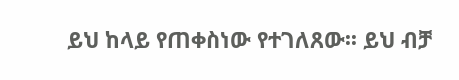ይህ ከላይ የጠቀስነው የተገለጸው፡፡ ይህ ብቻ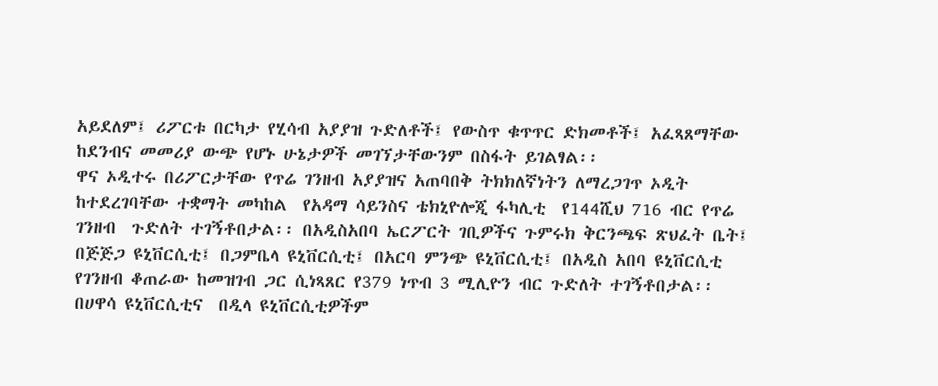አይደለም፤ ሪፖርቱ በርካታ የሂሳብ አያያዝ ጉድለቶች፤ የውስጥ ቁጥጥር ድክመቶች፤ አፈጻጸማቸው ከደንብና መመሪያ ውጭ የሆኑ ሁኔታዎች መገኘታቸውንም በስፋት ይገልፃል፡፡
ዋና ኦዲተሩ በሪፖርታቸው የጥሬ ገንዘብ አያያዝና አጠባበቅ ትክክለኛነትን ለማረጋገጥ ኦዲት ከተደረገባቸው ተቋማት መካከል  የአዳማ ሳይንስና ቴክኒዮሎጂ ፋካሊቲ  የ144ሺህ 716 ብር የጥሬ ገንዘብ  ጉድለት ተገኝቶበታል፡፡ በአዲስአበባ ኤርፖርት ገቢዎችና ጉምሩክ ቅርንጫፍ ጽህፈት ቤት፤ በጅጅጋ ዩኒቨርሲቲ፤ በጋምቤላ ዩኒቨርሲቲ፤ በአርባ ምንጭ ዩኒቨርሲቲ፤ በአዲስ አበባ ዩኒቨርሲቲ የገንዘብ ቆጠራው ከመዝገብ ጋር ሲነጻጸር የ379 ነጥብ 3 ሚሊዮን ብር ጉድለት ተገኝቶበታል፡፡ በሀዋሳ ዩኒቨርሲቲና  በዲላ ዩኒቨርሲቲዎችም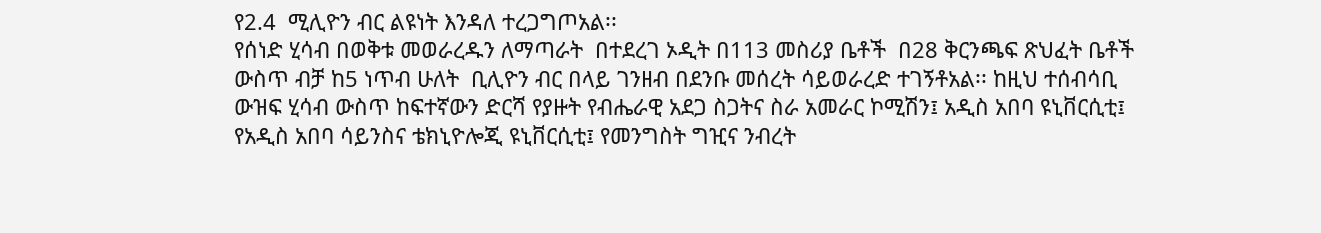የ2.4  ሚሊዮን ብር ልዩነት እንዳለ ተረጋግጦአል፡፡
የሰነድ ሂሳብ በወቅቱ መወራረዱን ለማጣራት  በተደረገ ኦዲት በ113 መስሪያ ቤቶች  በ28 ቅርንጫፍ ጽህፈት ቤቶች ውስጥ ብቻ ከ5 ነጥብ ሁለት  ቢሊዮን ብር በላይ ገንዘብ በደንቡ መሰረት ሳይወራረድ ተገኝቶአል፡፡ ከዚህ ተሰብሳቢ ውዝፍ ሂሳብ ውስጥ ከፍተኛውን ድርሻ የያዙት የብሔራዊ አደጋ ስጋትና ስራ አመራር ኮሚሽን፤ አዲስ አበባ ዩኒቨርሲቲ፤ የአዲስ አበባ ሳይንስና ቴክኒዮሎጂ ዩኒቨርሲቲ፤ የመንግስት ግዢና ንብረት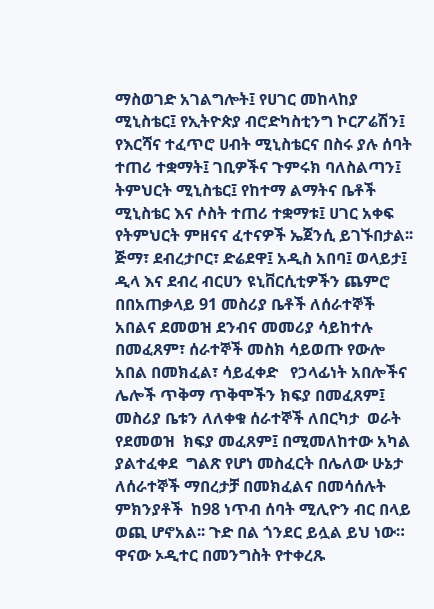ማስወገድ አገልግሎት፤ የሀገር መከላከያ ሚኒስቴር፤ የኢትዮጵያ ብሮድካስቲንግ ኮርፖሬሽን፤ የእርሻና ተፈጥሮ ሀብት ሚኒስቴርና በስሩ ያሉ ሰባት ተጠሪ ተቋማት፤ ገቢዎችና ጉምሩክ ባለስልጣን፤ ትምህርት ሚኒስቴር፤ የከተማ ልማትና ቤቶች ሚኒስቴር እና ሶስት ተጠሪ ተቋማቱ፤ ሀገር አቀፍ የትምህርት ምዘናና ፈተናዎች ኤጀንሲ ይገኙበታል፡፡
ጅማ፣ ደብረታቦር፣ ድሬደዋ፤ አዲስ አበባ፤ ወላይታ፤ ዲላ እና ደብረ ብርሀን ዩኒቨርሲቲዎችን ጨምሮ በበአጠቃላይ 91 መስሪያ ቤቶች ለሰራተኞች አበልና ደመወዝ ደንብና መመሪያ ሳይከተሉ በመፈጸም፣ ሰራተኞች መስክ ሳይወጡ የውሎ አበል በመክፈል፣ ሳይፈቀድ   የኃላፊነት አበሎችና ሌሎች ጥቅማ ጥቅሞችን ክፍያ በመፈጸም፤ መስሪያ ቤቱን ለለቀቁ ሰራተኞች ለበርካታ  ወራት የደመወዝ  ክፍያ መፈጸም፤ በሚመለከተው አካል ያልተፈቀደ  ግልጽ የሆነ መስፈርት በሌለው ሁኔታ ለሰራተኞች ማበረታቻ በመክፈልና በመሳሰሉት ምክንያቶች  ከ98 ነጥብ ሰባት ሚሊዮን ብር በላይ ወጪ ሆኖአል፡፡ ጉድ በል ጎንደር ይሏል ይህ ነው።
ዋናው ኦዲተር በመንግስት የተቀረጹ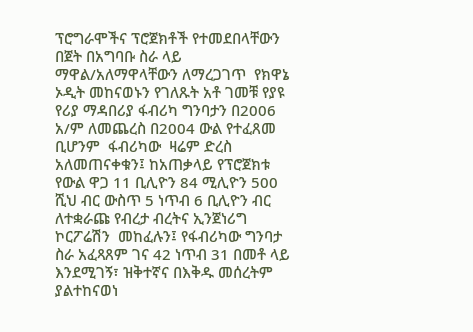ፕሮግራሞችና ፕሮጀክቶች የተመደበላቸውን በጀት በአግባቡ ስራ ላይ ማዋል/አለማዋላቸውን ለማረጋገጥ  የክዋኔ ኦዲት መከናወኑን የገለጹት አቶ ገመቹ የያዩ የሪያ ማዳበሪያ ፋብሪካ ግንባታን በ2006 አ/ም ለመጨረስ በ2004 ውል የተፈጸመ ቢሆንም  ፋብሪካው  ዛሬም ድረስ አለመጠናቀቁን፤ ከአጠቃላይ የፕሮጀክቱ የውል ዋጋ 11 ቢሊዮን 84 ሚሊዮን 500 ሺህ ብር ውስጥ 5 ነጥብ 6 ቢሊዮን ብር ለተቋራጩ የብረታ ብረትና ኢንጀነሪግ ኮርፖሬሽን  መከፈሉን፤ የፋብሪካው ግንባታ ስራ አፈጻጸም ገና 42 ነጥብ 31 በመቶ ላይ እንደሚገኝ፣ ዝቅተኛና በእቅዱ መሰረትም ያልተከናወነ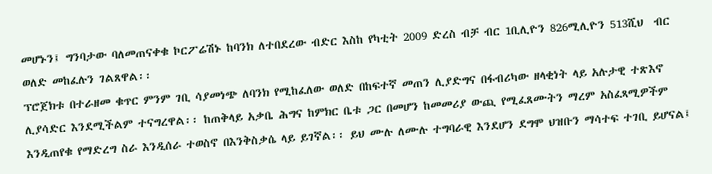መሆኑን፤ ግንባታው ባለመጠናቀቁ ኮርፖሬሽኑ ከባንክ ለተበደረው ብድር እስከ የካቲት 2009 ድረስ ብቻ ብር 1ቢሊዮን 826ሚሊዮን 513ሺህ  ብር ወለድ መከፈሉን ገልጸዋል፡፡
ፕሮጀክቱ በተራዘመ ቁጥር ምንም ገቢ ሳያመነጭ ለባንክ የሚከፈለው ወለድ በከፍተኛ መጠን ሊያድግና በፋብሪካው ዘላቂነት ላይ አሉታዊ ተጽእኖ ሊያሳድር እንደሚችልም ተናግረዋል፡፡ ከጠቅላይ አቃቤ ሕግና ከምክር ቤቱ ጋር በመሆን ከመመሪያ ውጪ የሚፈጸሙትን ማረም አስፈጻሚዎችም እንዲጠየቁ የማድረግ ስራ እንዲሰራ ተወስኖ በእንቅስቃሴ ላይ ይገኛል፡፡ ይህ ሙሉ ለሙሉ ተግባራዊ እንደሆን ደግሞ ህዝቡን ማሳተፍ ተገቢ ይሆናል፤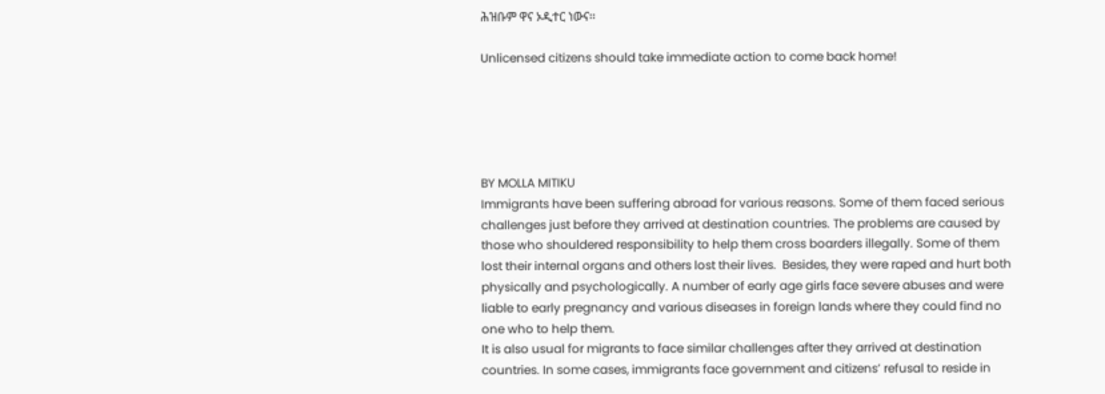ሕዝቡም ዋና ኦዲተር ነውና፡፡

Unlicensed citizens should take immediate action to come back home!





BY MOLLA MITIKU
Immigrants have been suffering abroad for various reasons. Some of them faced serious challenges just before they arrived at destination countries. The problems are caused by those who shouldered responsibility to help them cross boarders illegally. Some of them lost their internal organs and others lost their lives.  Besides, they were raped and hurt both physically and psychologically. A number of early age girls face severe abuses and were liable to early pregnancy and various diseases in foreign lands where they could find no one who to help them.
It is also usual for migrants to face similar challenges after they arrived at destination countries. In some cases, immigrants face government and citizens’ refusal to reside in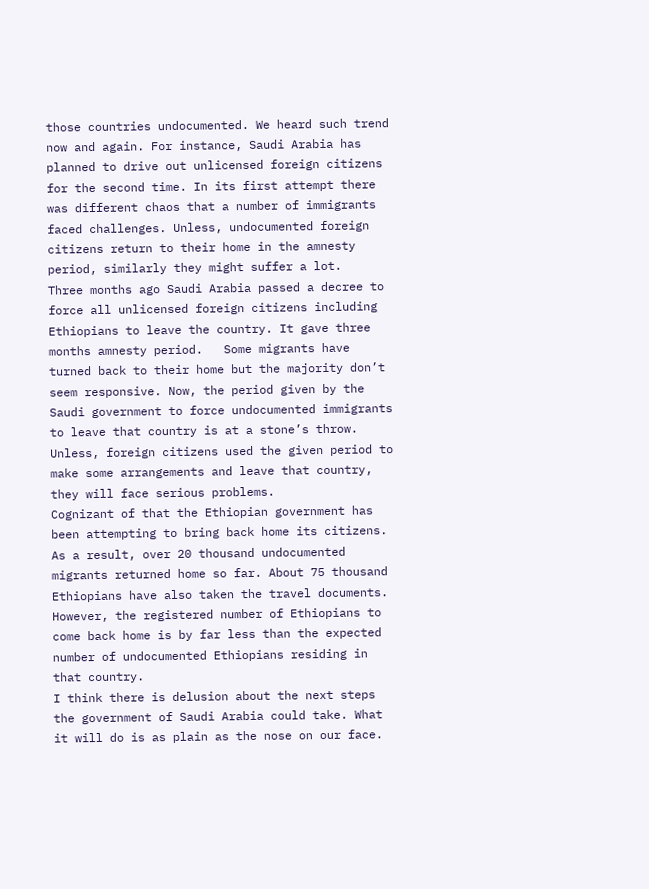those countries undocumented. We heard such trend now and again. For instance, Saudi Arabia has planned to drive out unlicensed foreign citizens for the second time. In its first attempt there was different chaos that a number of immigrants faced challenges. Unless, undocumented foreign citizens return to their home in the amnesty period, similarly they might suffer a lot.
Three months ago Saudi Arabia passed a decree to force all unlicensed foreign citizens including Ethiopians to leave the country. It gave three months amnesty period.   Some migrants have turned back to their home but the majority don’t seem responsive. Now, the period given by the Saudi government to force undocumented immigrants to leave that country is at a stone’s throw.  Unless, foreign citizens used the given period to make some arrangements and leave that country, they will face serious problems.
Cognizant of that the Ethiopian government has been attempting to bring back home its citizens. As a result, over 20 thousand undocumented migrants returned home so far. About 75 thousand Ethiopians have also taken the travel documents. However, the registered number of Ethiopians to come back home is by far less than the expected number of undocumented Ethiopians residing in that country.
I think there is delusion about the next steps the government of Saudi Arabia could take. What it will do is as plain as the nose on our face.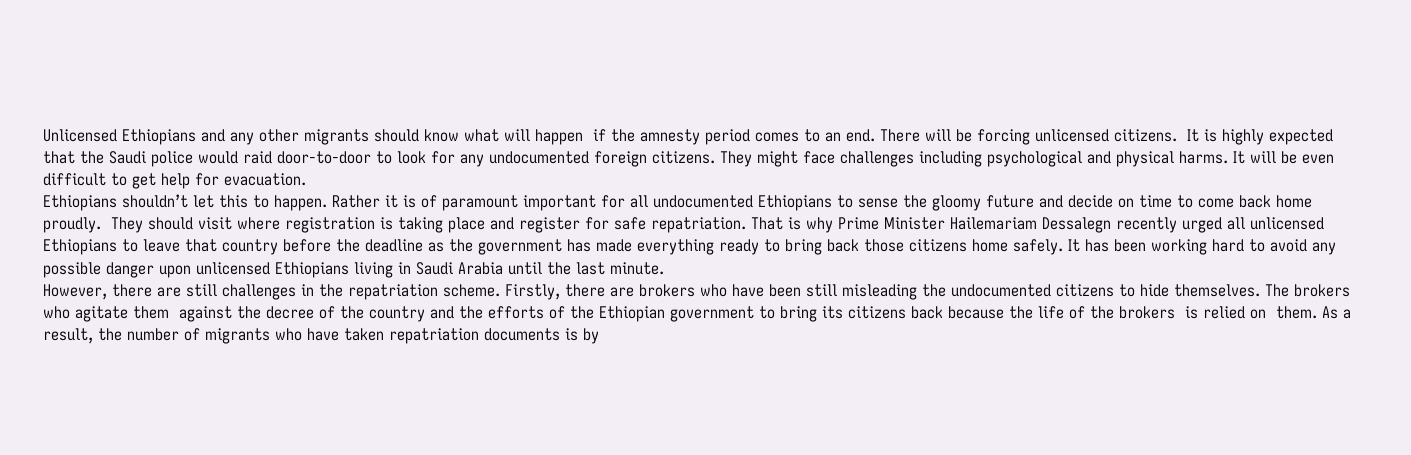Unlicensed Ethiopians and any other migrants should know what will happen  if the amnesty period comes to an end. There will be forcing unlicensed citizens.  It is highly expected that the Saudi police would raid door-to-door to look for any undocumented foreign citizens. They might face challenges including psychological and physical harms. It will be even difficult to get help for evacuation.
Ethiopians shouldn’t let this to happen. Rather it is of paramount important for all undocumented Ethiopians to sense the gloomy future and decide on time to come back home proudly.  They should visit where registration is taking place and register for safe repatriation. That is why Prime Minister Hailemariam Dessalegn recently urged all unlicensed Ethiopians to leave that country before the deadline as the government has made everything ready to bring back those citizens home safely. It has been working hard to avoid any possible danger upon unlicensed Ethiopians living in Saudi Arabia until the last minute.
However, there are still challenges in the repatriation scheme. Firstly, there are brokers who have been still misleading the undocumented citizens to hide themselves. The brokers who agitate them  against the decree of the country and the efforts of the Ethiopian government to bring its citizens back because the life of the brokers  is relied on  them. As a result, the number of migrants who have taken repatriation documents is by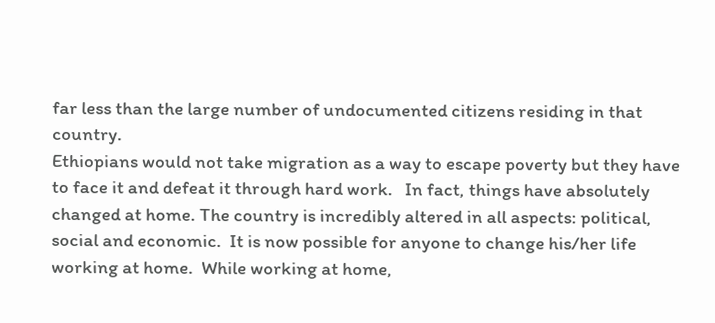far less than the large number of undocumented citizens residing in that country.
Ethiopians would not take migration as a way to escape poverty but they have to face it and defeat it through hard work.   In fact, things have absolutely changed at home. The country is incredibly altered in all aspects: political, social and economic.  It is now possible for anyone to change his/her life working at home.  While working at home,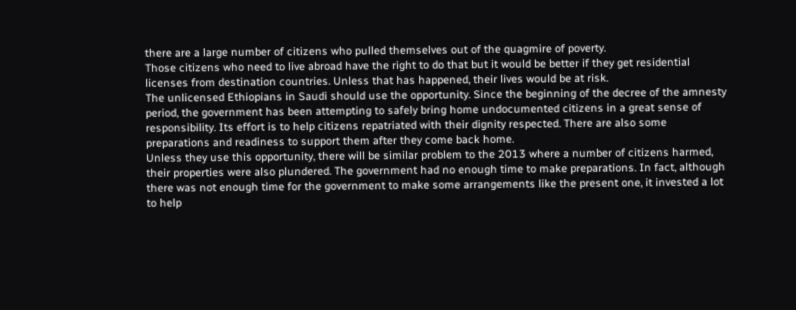there are a large number of citizens who pulled themselves out of the quagmire of poverty.
Those citizens who need to live abroad have the right to do that but it would be better if they get residential licenses from destination countries. Unless that has happened, their lives would be at risk.
The unlicensed Ethiopians in Saudi should use the opportunity. Since the beginning of the decree of the amnesty period, the government has been attempting to safely bring home undocumented citizens in a great sense of responsibility. Its effort is to help citizens repatriated with their dignity respected. There are also some preparations and readiness to support them after they come back home.
Unless they use this opportunity, there will be similar problem to the 2013 where a number of citizens harmed, their properties were also plundered. The government had no enough time to make preparations. In fact, although there was not enough time for the government to make some arrangements like the present one, it invested a lot to help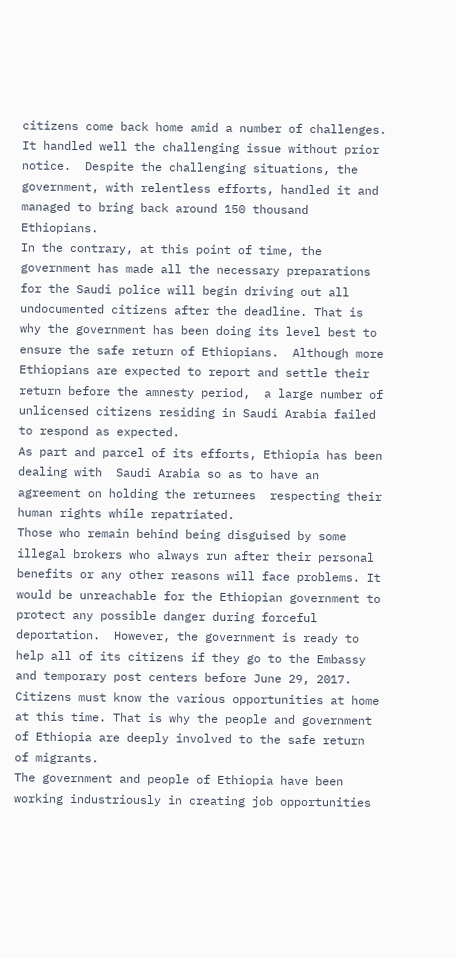citizens come back home amid a number of challenges. It handled well the challenging issue without prior notice.  Despite the challenging situations, the government, with relentless efforts, handled it and managed to bring back around 150 thousand Ethiopians.
In the contrary, at this point of time, the government has made all the necessary preparations for the Saudi police will begin driving out all undocumented citizens after the deadline. That is why the government has been doing its level best to ensure the safe return of Ethiopians.  Although more Ethiopians are expected to report and settle their return before the amnesty period,  a large number of unlicensed citizens residing in Saudi Arabia failed to respond as expected.
As part and parcel of its efforts, Ethiopia has been dealing with  Saudi Arabia so as to have an agreement on holding the returnees  respecting their human rights while repatriated.
Those who remain behind being disguised by some illegal brokers who always run after their personal benefits or any other reasons will face problems. It would be unreachable for the Ethiopian government to protect any possible danger during forceful deportation.  However, the government is ready to help all of its citizens if they go to the Embassy and temporary post centers before June 29, 2017.
Citizens must know the various opportunities at home at this time. That is why the people and government of Ethiopia are deeply involved to the safe return of migrants.
The government and people of Ethiopia have been working industriously in creating job opportunities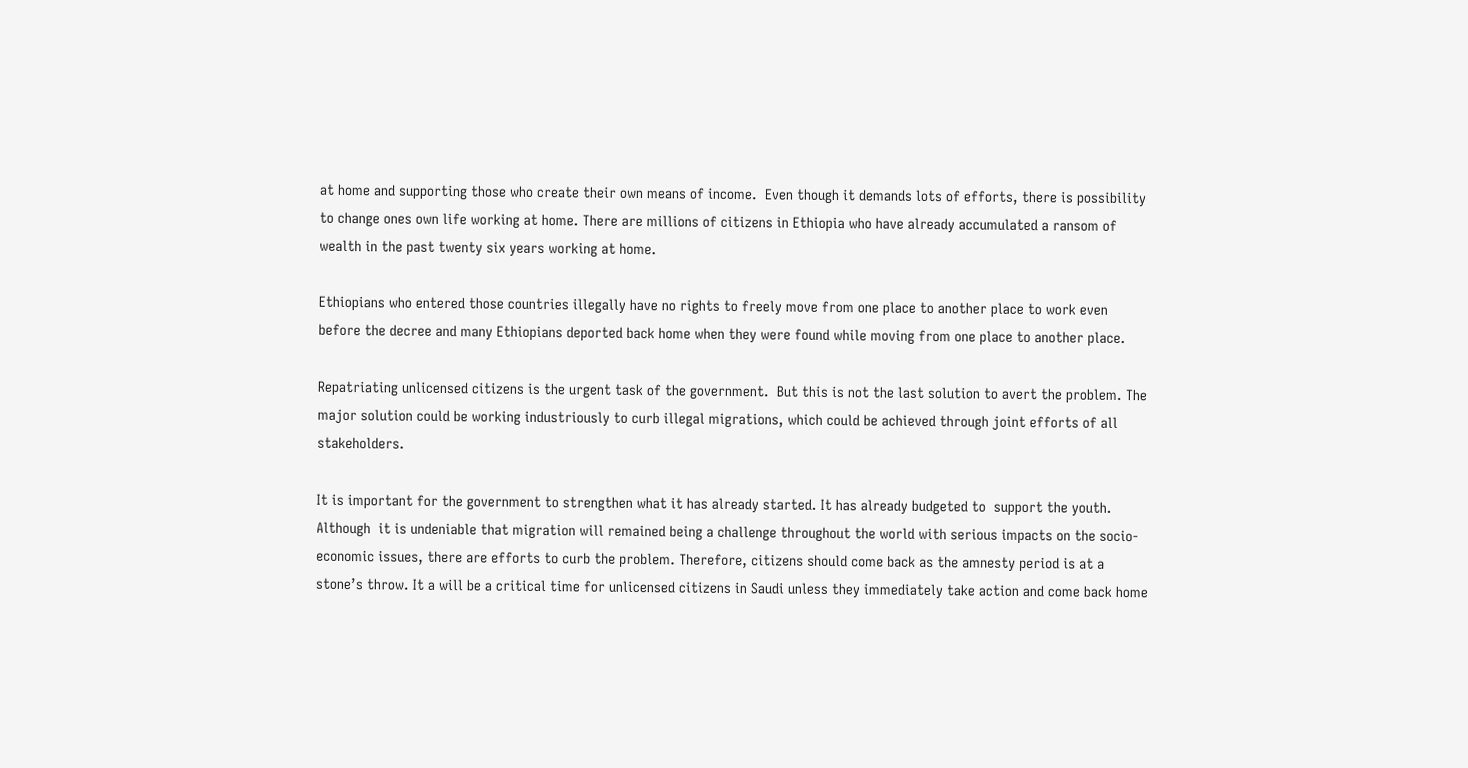at home and supporting those who create their own means of income.  Even though it demands lots of efforts, there is possibility to change ones own life working at home. There are millions of citizens in Ethiopia who have already accumulated a ransom of wealth in the past twenty six years working at home.

Ethiopians who entered those countries illegally have no rights to freely move from one place to another place to work even before the decree and many Ethiopians deported back home when they were found while moving from one place to another place.

Repatriating unlicensed citizens is the urgent task of the government.  But this is not the last solution to avert the problem. The major solution could be working industriously to curb illegal migrations, which could be achieved through joint efforts of all stakeholders.

It is important for the government to strengthen what it has already started. It has already budgeted to  support the youth.   Although  it is undeniable that migration will remained being a challenge throughout the world with serious impacts on the socio-economic issues, there are efforts to curb the problem. Therefore, citizens should come back as the amnesty period is at a stone’s throw. It a will be a critical time for unlicensed citizens in Saudi unless they immediately take action and come back home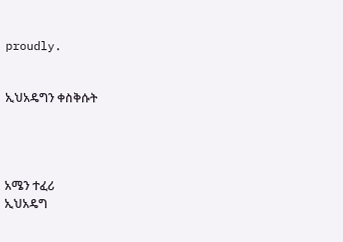proudly.


ኢህአዴግን ቀስቅሱት




አሜን ተፈሪ
ኢህአዴግ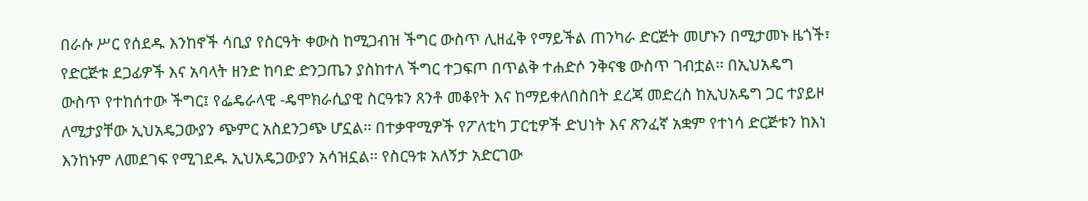በራሱ ሥር የሰደዱ እንከኖች ሳቢያ የስርዓት ቀውስ ከሚጋብዝ ችግር ውስጥ ሊዘፈቅ የማይችል ጠንካራ ድርጅት መሆኑን በሚታመኑ ዜጎች፣ የድርጅቱ ደጋፊዎች እና አባላት ዘንድ ከባድ ድንጋጤን ያስከተለ ችግር ተጋፍጦ በጥልቅ ተሐድሶ ንቅናቄ ውስጥ ገብቷል፡፡ በኢህአዴግ ውስጥ የተከሰተው ችግር፤ የፌዴራላዊ -ዴሞክራሲያዊ ስርዓቱን ጸንቶ መቆየት እና ከማይቀለበስበት ደረጃ መድረስ ከኢህአዴግ ጋር ተያይዞ ለሚታያቸው ኢህአዴጋውያን ጭምር አስደንጋጭ ሆኗል፡፡ በተቃዋሚዎች የፖለቲካ ፓርቲዎች ድህነት እና ጽንፈኛ አቋም የተነሳ ድርጅቱን ከእነ እንከኑም ለመደገፍ የሚገደዱ ኢህአዴጋውያን አሳዝኗል፡፡ የስርዓቱ አለኝታ አድርገው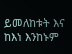ይመለከቱት እና ከእነ እንከኑም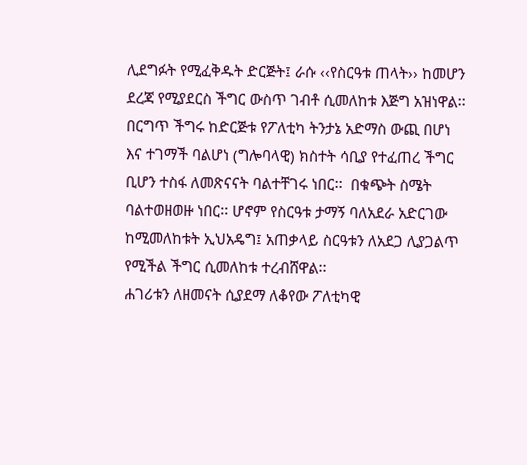ሊደግፉት የሚፈቅዱት ድርጅት፤ ራሱ ‹‹የስርዓቱ ጠላት›› ከመሆን ደረጃ የሚያደርስ ችግር ውስጥ ገብቶ ሲመለከቱ እጅግ አዝነዋል፡፡
በርግጥ ችግሩ ከድርጅቱ የፖለቲካ ትንታኔ አድማስ ውጪ በሆነ እና ተገማች ባልሆነ (ግሎባላዊ) ክስተት ሳቢያ የተፈጠረ ችግር ቢሆን ተስፋ ለመጽናናት ባልተቸገሩ ነበር፡፡  በቁጭት ስሜት ባልተወዘወዙ ነበር፡፡ ሆኖም የስርዓቱ ታማኝ ባለአደራ አድርገው ከሚመለከቱት ኢህአዴግ፤ አጠቃላይ ስርዓቱን ለአደጋ ሊያጋልጥ የሚችል ችግር ሲመለከቱ ተረብሸዋል፡፡
ሐገሪቱን ለዘመናት ሲያደማ ለቆየው ፖለቲካዊ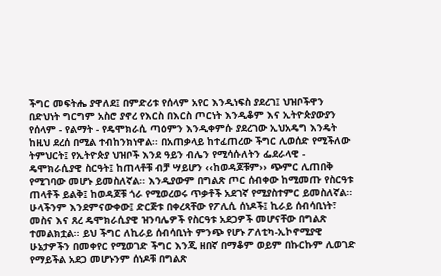ችግር መፍትሔ ያዋለደ፤ በምድሪቱ የሰላም አየር እንዲነፍስ ያደረገ፤ ህዝቦችዋን በድህነት ግርግም አስሮ ያኖረ የእርስ በእርስ ጦርነት እንዲቆም እና ኢትዮጵያውያን የሰላም - የልማት - የዴሞክራሲ ጣዕምን እንዲቀምሱ ያደረገው ኢህአዴግ እንዴት ከዚህ ደረሰ በሚል ተብከንክነዋል፡፡ በአጠቃላይ ከተፈጠረው ችግር ሊወሰድ የሚችለው ትምህርት፤ የኢትዮጵያ ህዝቦች እንደ ዓይን ብሌን የሚሳሱለትን ፌደራላዊ - ዴሞክራሲያዊ ስርዓት፤ ከጠላቶቹ ብቻ ሣይሆን ‹‹ከወዳጆቹም›› ጭምር ሊጠበቅ የሚገባው መሆኑ ይመስለኛል፡፡ እንዲያውም በግልጽ ጦር ሰብቀው ከሚመጡ የስርዓቱ ጠላቶች ይልቅ፤ ከወዳጆቹ ጎራ የሚወረወሩ ጥቃቶች አደገኛ የሚያስተምር ይመስለኛል፡፡
ሁላችንም እንደምናውቀው፤ ድርጅቱ በቀረጻቸው የፖሊሲ ሰነዶች፤ ኪራይ ሰብሳቢነት፣ መስና እና ጸረ ዴሞክራሲያዊ ዝንባሌዎች የስርዓቱ አደጋዎች መሆናቸው በግልጽ ተመልክቷል፡፡ ይህ ችግር ለኪራይ ሰብሳቢነት ምንጭ የሆኑ ፖለቲካ-ኢኮኖሚያዊ ሁኔታዎችን በመቀየር የሚወገድ ችግር እንጂ ዘበኛ በማቆም ወይም በኩርኩም ሊወገድ የማይችል አደጋ መሆኑንም ሰነዶቹ በግልጽ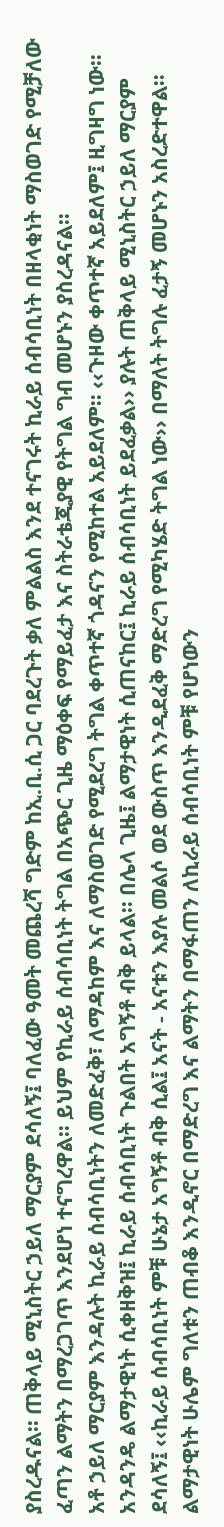ያስረዱናል፡፡ ጠቅላይ ሚኒስትር ኃይለ ማርያም ደሳለኝ፤ ባለፈው ዓመት መጨረሻ ግድም ከኢ.ቢ.ሲ ጋር ባደረጉት ቃለ ምልልስ እንደ ተናገሩት ኪራይ ሰብሳቢነት በዘላቂነት ማስወገድ የሚቻለው ፈጣን ልማትን በማረጋገጥ እንደሆነ ተናግረዋል፡፡ ይህም የኪራይ ሰብሳቢነት ትግል በአጭር ጊዜ ማዕቀፍ የማይፈታ እና ስትራቴጂያዊ የትግል ግብ መሆኑን ያስረዳናል፡፡
አቶ ኃይለ ማርያም እንዳሉት ኪራይ ሰብሳቢነትን ለመድፈቅ፣ ለማዳከም እና ለማስወገድ የሚደረግ ትግል ቀጥተኛ ጎዳናን የሚከተል አይደለም፡፡ ‹‹ጉዞው ቀጥተኛ አይደለም፤ ዚግዛግ ነው፡፡ አንዳንዴ ልማታዊነት ሲቀዘቅዝ፤ ኪራይ ሰብሳቢነት ጉልበት አግኝቶ ብቅ ይላል፡፡ በሌላ ጊዜ፤ ልማታዊነት ሲጠናከር፤ ኪራይ ሰብሳቢነት ይደፈቃል›› ያሉት ጠቅላይ ሚኒስትር ኃይለ ማርያም ደሳለኝ፤ ‹‹ኪራይ ሰብሳቢነት ምቹ ሁኔታ አግኝቶ ብቅ ሲል፤ አናት - አናቱን እያሉ መልሶ ወደ ውስጥ እንዲደፈቅ ማድረግ የሚካሄድ ትግል ነው›› በማለት ትግሉ ፈታኝ መሆኑን አስረድተዋል፡፡ ልማታዊነት ሁሌም ግለቱን ጠብቆ እንዲኖር በማድረግ እና ልማትን በማፋጠን ለኪራይ ሰብሳቢነት ምቹ የሆነውን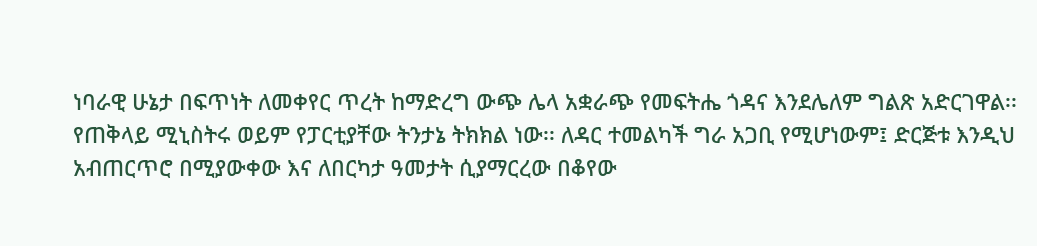ነባራዊ ሁኔታ በፍጥነት ለመቀየር ጥረት ከማድረግ ውጭ ሌላ አቋራጭ የመፍትሔ ጎዳና እንደሌለም ግልጽ አድርገዋል፡፡
የጠቅላይ ሚኒስትሩ ወይም የፓርቲያቸው ትንታኔ ትክክል ነው፡፡ ለዳር ተመልካች ግራ አጋቢ የሚሆነውም፤ ድርጅቱ እንዲህ አብጠርጥሮ በሚያውቀው እና ለበርካታ ዓመታት ሲያማርረው በቆየው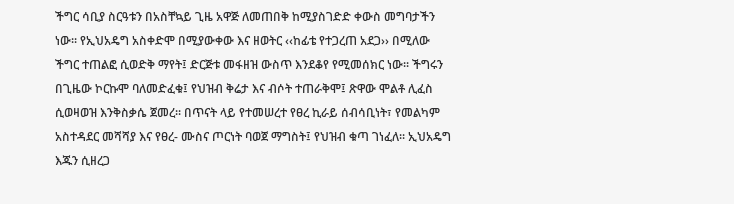ችግር ሳቢያ ስርዓቱን በአስቸኳይ ጊዜ አዋጅ ለመጠበቅ ከሚያስገድድ ቀውስ መግባታችን ነው፡፡ የኢህአዴግ አስቀድሞ በሚያውቀው እና ዘወትር ‹‹ከፊቴ የተጋረጠ አደጋ›› በሚለው ችግር ተጠልፎ ሲወድቅ ማየት፤ ድርጅቱ መፋዘዝ ውስጥ እንደቆየ የሚመሰክር ነው፡፡ ችግሩን በጊዜው ኮርኩሞ ባለመድፈቁ፤ የህዝብ ቅሬታ እና ብሶት ተጠራቅሞ፤ ጽዋው ሞልቶ ሊፈስ ሲወዛወዝ እንቅስቃሴ ጀመረ፡፡ በጥናት ላይ የተመሠረተ የፀረ ኪራይ ሰብሳቢነት፣ የመልካም አስተዳደር መሻሻያ እና የፀረ- ሙስና ጦርነት ባወጀ ማግስት፤ የህዝብ ቁጣ ገነፈለ፡፡ ኢህአዴግ እጁን ሲዘረጋ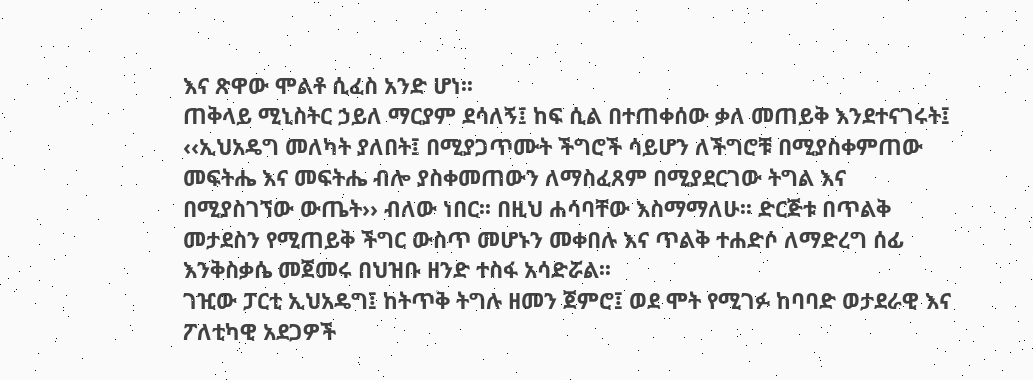እና ጽዋው ሞልቶ ሲፈስ አንድ ሆነ፡፡
ጠቅላይ ሚኒስትር ኃይለ ማርያም ደሳለኝ፤ ከፍ ሲል በተጠቀሰው ቃለ መጠይቅ እንደተናገሩት፤ ‹‹ኢህአዴግ መለካት ያለበት፤ በሚያጋጥሙት ችግሮች ሳይሆን ለችግሮቹ በሚያስቀምጠው መፍትሔ እና መፍትሔ ብሎ ያስቀመጠውን ለማስፈጸም በሚያደርገው ትግል እና በሚያስገኘው ውጤት›› ብለው ነበር፡፡ በዚህ ሐሳባቸው እስማማለሁ፡፡ ድርጅቱ በጥልቅ መታደስን የሚጠይቅ ችግር ውስጥ መሆኑን መቀበሉ እና ጥልቅ ተሐድሶ ለማድረግ ሰፊ እንቅስቃሴ መጀመሩ በህዝቡ ዘንድ ተስፋ አሳድሯል፡፡
ገዢው ፓርቲ ኢህአዴግ፤ ከትጥቅ ትግሉ ዘመን ጀምሮ፤ ወደ ሞት የሚገፉ ከባባድ ወታደራዊ እና ፖለቲካዊ አደጋዎች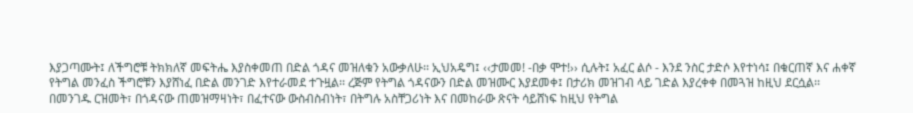እያጋጣሙት፤ ለችግሮቹ ትክክለኛ መፍትሔ እያስቀመጠ በድል ጎዳና መዝለቁን አውቃለሁ፡፡ ኢህአዴግ፤ ‹‹ታመመ! -በቃ ሞተ!›› ሲሉት፤ አፈር ልሶ - እንደ ንስር ታድሶ እየተነሳ፤ በቁርጠኛ እና ሐቀኛ የትግል መንፈስ ችግሮቹን እያሸነፈ በድል መንገድ እየተራመደ ተጉዟል፡፡ ረጅም የትግል ጎዳናውን በድል መዝሙር እያደመቀ፤ በታሪክ መዝገብ ላይ ገድል እያረቀቀ በመጓዝ ከዚህ ደርሷል፡፡ በመንገዱ ርዝመት፣ በጎዳናው ጠመዝማዛነት፣ በፈተናው ውስብስብነት፣ በትግሉ አስቸጋሪነት እና በመከራው ጽናት ሳይሸነፍ ከዚህ የትግል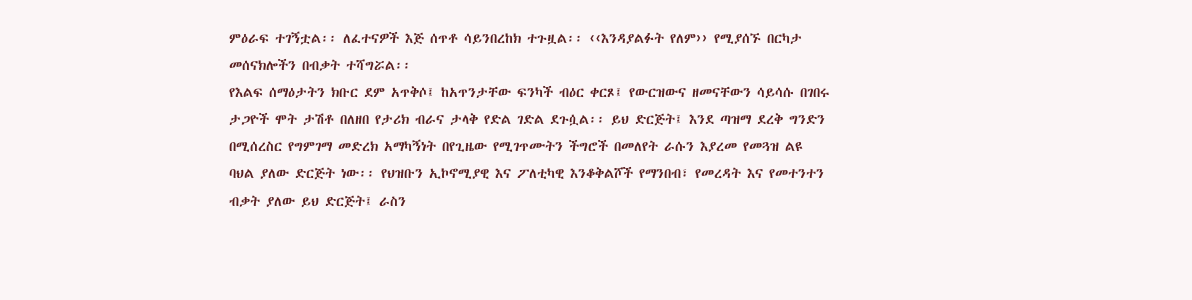ምዕራፍ ተገኝቷል፡፡ ለፈተናዎች እጅ ሰጥቶ ሳይንበረከክ ተጉዟል፡፡ ‹‹እንዳያልፉት የለም›› የሚያሰኙ በርካታ መሰናክሎችን በብቃት ተሻግሯል፡፡
የእልፍ ሰማዕታትን ክቡር ደም አጥቅሶ፤ ከአጥንታቸው ፍንካች ብዕር ቀርጾ፤ የውርዝውና ዘመናቸውን ሳይሳሱ በገበሩ ታጋዮች ሞት ታሽቶ በለዘበ የታሪክ ብራና ታላቅ የድል ገድል ደጉሷል፡፡ ይህ ድርጅት፤ እንደ ጣዝማ ደረቅ ግንድን በሚሰረስር የግምገማ መድረክ አማካኝነት በየጊዜው የሚገጥሙትን ችግሮች በመለየት ራሱን እያረመ የመጓዝ ልዩ ባህል ያለው ድርጅት ነው፡፡ የህዝቡን ኢኮኖሚያዊ እና ፖለቲካዊ እንቆቅልሾች የማንበብ፣ የመረዳት እና የመተንተን ብቃት ያለው ይህ ድርጅት፤ ራስን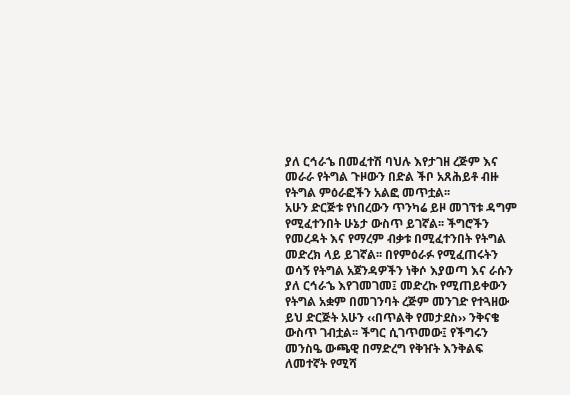ያለ ርኅራኄ በመፈተሽ ባህሉ እየታገዘ ረጅም እና መራራ የትግል ጉዞውን በድል ችቦ አጸሕይቶ ብዙ የትግል ምዕራፎችን አልፎ መጥቷል፡፡
አሁን ድርጅቱ የነበረውን ጥንካሬ ይዞ መገኘቱ ዳግም የሚፈተንበት ሁኔታ ውስጥ ይገኛል፡፡ ችግሮችን የመረዳት እና የማረም ብቃቱ በሚፈተንበት የትግል መድረክ ላይ ይገኛል፡፡ በየምዕራፉ የሚፈጠሩትን ወሳኝ የትግል አጀንዳዎችን ነቅሶ እያወጣ እና ራሱን ያለ ርኅራኄ እየገመገመ፤ መድረኩ የሚጠይቀውን የትግል አቋም በመገንባት ረጅም መንገድ የተጓዘው ይህ ድርጅት አሁን ‹‹በጥልቅ የመታደስ›› ንቅናቄ ውስጥ ገብቷል፡፡ ችግር ሲገጥመው፤ የችግሩን መንስዔ ውጫዊ በማድረግ የቅዠት እንቅልፍ ለመተኛት የሚሻ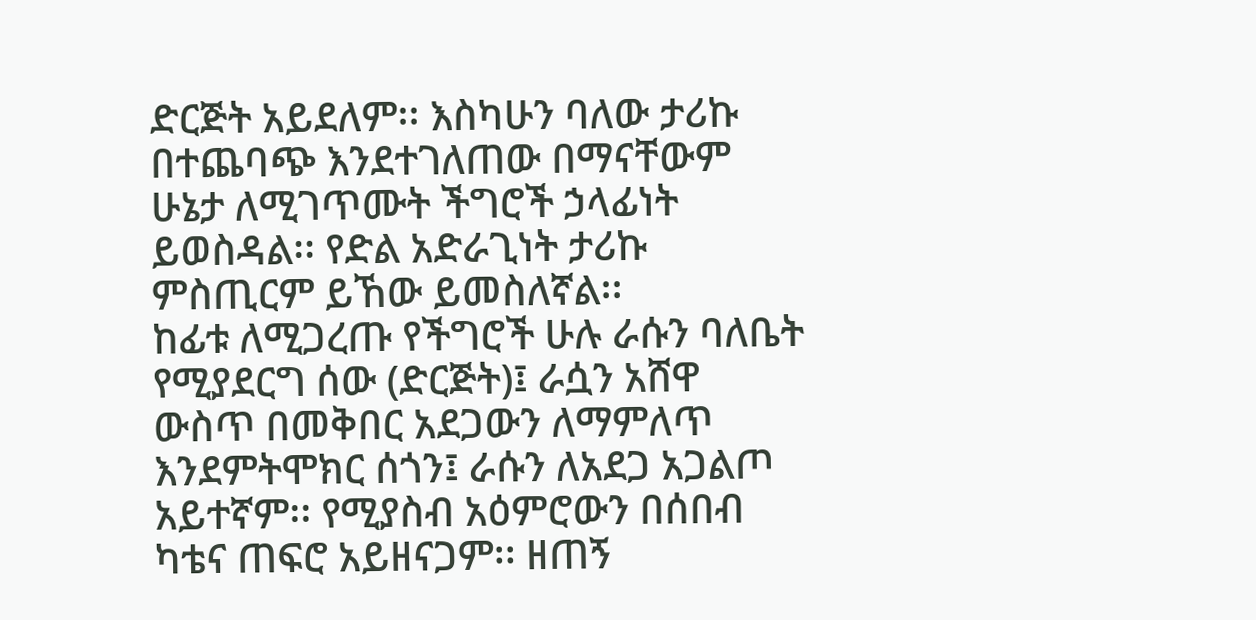ድርጅት አይደለም፡፡ እስካሁን ባለው ታሪኩ በተጨባጭ እንደተገለጠው በማናቸውም ሁኔታ ለሚገጥሙት ችግሮች ኃላፊነት ይወስዳል፡፡ የድል አድራጊነት ታሪኩ ምስጢርም ይኸው ይመስለኛል፡፡
ከፊቱ ለሚጋረጡ የችግሮች ሁሉ ራሱን ባለቤት የሚያደርግ ሰው (ድርጅት)፤ ራሷን አሸዋ ውስጥ በመቅበር አደጋውን ለማምለጥ እንደምትሞክር ሰጎን፤ ራሱን ለአደጋ አጋልጦ አይተኛም፡፡ የሚያስብ አዕምሮውን በሰበብ ካቴና ጠፍሮ አይዘናጋም፡፡ ዘጠኝ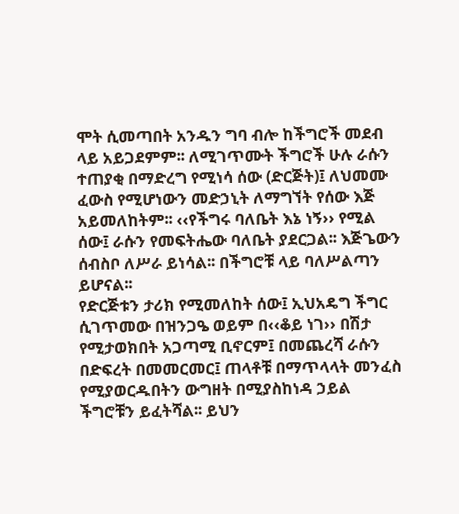ሞት ሲመጣበት አንዱን ግባ ብሎ ከችግሮች መደብ ላይ አይጋደምም፡፡ ለሚገጥሙት ችግሮች ሁሉ ራሱን ተጠያቂ በማድረግ የሚነሳ ሰው (ድርጅት)፤ ለህመሙ ፈውስ የሚሆነውን መድኃኒት ለማግኘት የሰው እጅ አይመለከትም፡፡ ‹‹የችግሩ ባለቤት እኔ ነኝ›› የሚል ሰው፤ ራሱን የመፍትሔው ባለቤት ያደርጋል፡፡ እጅጌውን ሰብስቦ ለሥራ ይነሳል፡፡ በችግሮቹ ላይ ባለሥልጣን ይሆናል፡፡
የድርጅቱን ታሪክ የሚመለከት ሰው፤ ኢህአዴግ ችግር ሲገጥመው በዝንጋዔ ወይም በ‹‹ቆይ ነገ›› በሽታ የሚታወክበት አጋጣሚ ቢኖርም፤ በመጨረሻ ራሱን በድፍረት በመመርመር፤ ጠላቶቹ በማጥላላት መንፈስ የሚያወርዱበትን ውግዘት በሚያስከነዳ ኃይል ችግሮቹን ይፈትሻል፡፡ ይህን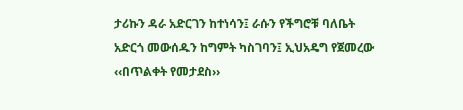ታሪኩን ዳራ አድርገን ከተነሳን፤ ራሱን የችግሮቹ ባለቤት አድርጎ መውሰዱን ከግምት ካስገባን፤ ኢህአዴግ የጀመረው ‹‹በጥልቀት የመታደስ››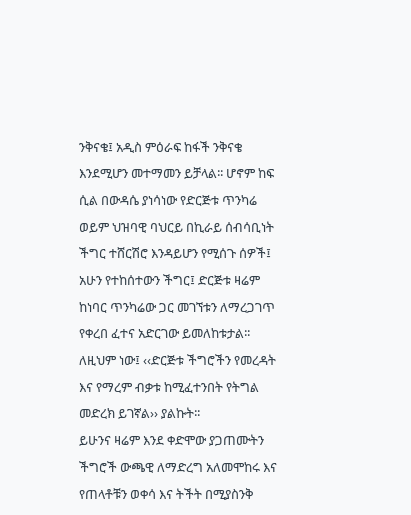ንቅናቄ፤ አዲስ ምዕራፍ ከፋች ንቅናቄ እንደሚሆን መተማመን ይቻላል፡፡ ሆኖም ከፍ ሲል በውዳሴ ያነሳነው የድርጅቱ ጥንካሬ ወይም ህዝባዊ ባህርይ በኪራይ ሰብሳቢነት ችግር ተሸርሽሮ እንዳይሆን የሚሰጉ ሰዎች፤ አሁን የተከሰተውን ችግር፤ ድርጅቱ ዛሬም ከነባር ጥንካሬው ጋር መገኘቱን ለማረጋገጥ የቀረበ ፈተና አድርገው ይመለከቱታል፡፡ ለዚህም ነው፤ ‹‹ድርጅቱ ችግሮችን የመረዳት እና የማረም ብቃቱ ከሚፈተንበት የትግል መድረክ ይገኛል›› ያልኩት፡፡
ይሁንና ዛሬም እንደ ቀድሞው ያጋጠሙትን ችግሮች ውጫዊ ለማድረግ አለመሞከሩ እና የጠላቶቹን ወቀሳ እና ትችት በሚያስንቅ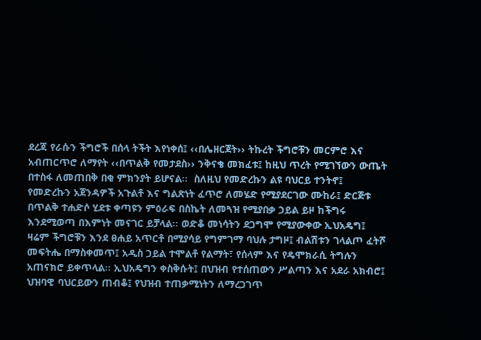ደረጃ የራሱን ችግሮች በሰላ ትችት እየነቀሰ፤ ‹‹በሌዘርጀት›› ትኩረት ችግሮቹን መርምሮ እና አብጠርጥሮ ለማየት ‹‹በጥልቅ የመታደስ›› ንቅናቄ መክፈቱ፤ ከዚህ ጥረት የሚገኘውን ውጤት በተስፋ ለመጠበቅ በቂ ምክንያት ይሆናል፡፡  ስለዚህ የመድረኩን ልዩ ባህርይ ተንትኖ፤ የመድረኩን አጀንዳዎች አጉልቶ እና ግልጽነት ፈጥሮ ለመሄድ የሚያደርገው ሙከራ፤ ድርጅቱ በጥልቅ ተሐድሶ ሂደቱ ቀጣዩን ምዕራፍ በስኬት ለመጓዝ የሚያበቃ ኃይል ይዞ ከችግሩ እንደሚወጣ በእምነት መናገር ይቻላል፡፡ ወድቆ መነሳትን ደጋግሞ የሚያውቀው ኢህአዴግ፤ ዛሬም ችግሮቹን እንደ ፀሐይ አጥርቶ በሚያሳይ የግምገማ ባህሉ ታግዞ፤ ብልሽቱን ገላልጦ ፈትሾ መፍትሔ በማስቀመጥ፤ አዲስ ኃይል ተሞልቶ የልማት፣ የሰላም እና የዴሞክራሲ ትግሉን አጠናክሮ ይቀጥላል፡፡ ኢህአዴግን ቀስቅሱት፤ በህዝብ የተሰጠውን ሥልጣን እና አደራ አክብሮ፤ ህዝባዊ ባህርይውን ጠብቆ፤ የህዝብ ተጠቃሚነትን ለማረጋገጥ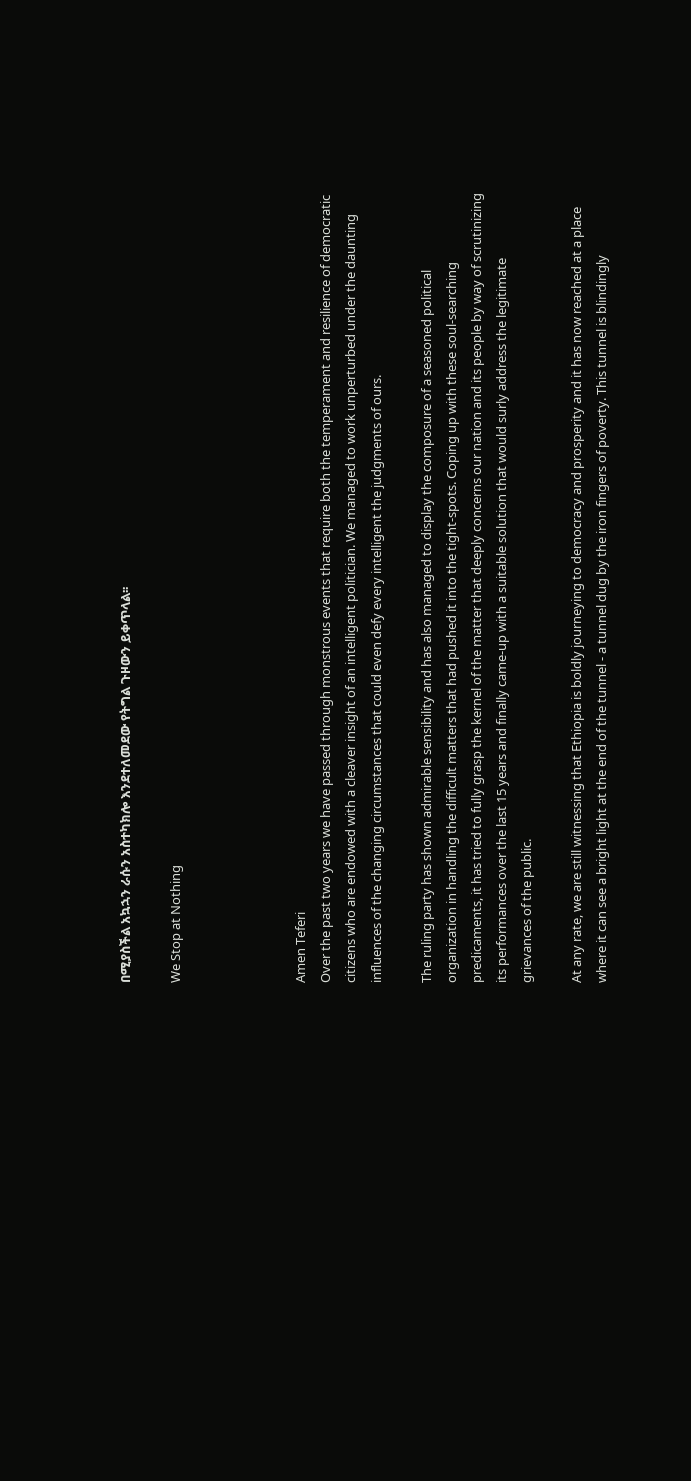በሚያስችል አኳኋን ራሱን አስተካክሎ እንደተለመደው የትግል ጉዞውን ይቀጥላል፡፡

We Stop at Nothing




Amen Teferi
Over the past two years we have passed through monstrous events that require both the temperament and resilience of democratic citizens who are endowed with a cleaver insight of an intelligent politician. We managed to work unperturbed under the daunting influences of the changing circumstances that could even defy every intelligent the judgments of ours.

The ruling party has shown admirable sensibility and has also managed to display the composure of a seasoned political organization in handling the difficult matters that had pushed it into the tight-spots. Coping up with these soul-searching predicaments, it has tried to fully grasp the kernel of the matter that deeply concerns our nation and its people by way of scrutinizing its performances over the last 15 years and finally came-up with a suitable solution that would surly address the legitimate grievances of the public.

At any rate, we are still witnessing that Ethiopia is boldly journeying to democracy and prosperity and it has now reached at a place where it can see a bright light at the end of the tunnel - a tunnel dug by the iron fingers of poverty. This tunnel is blindingly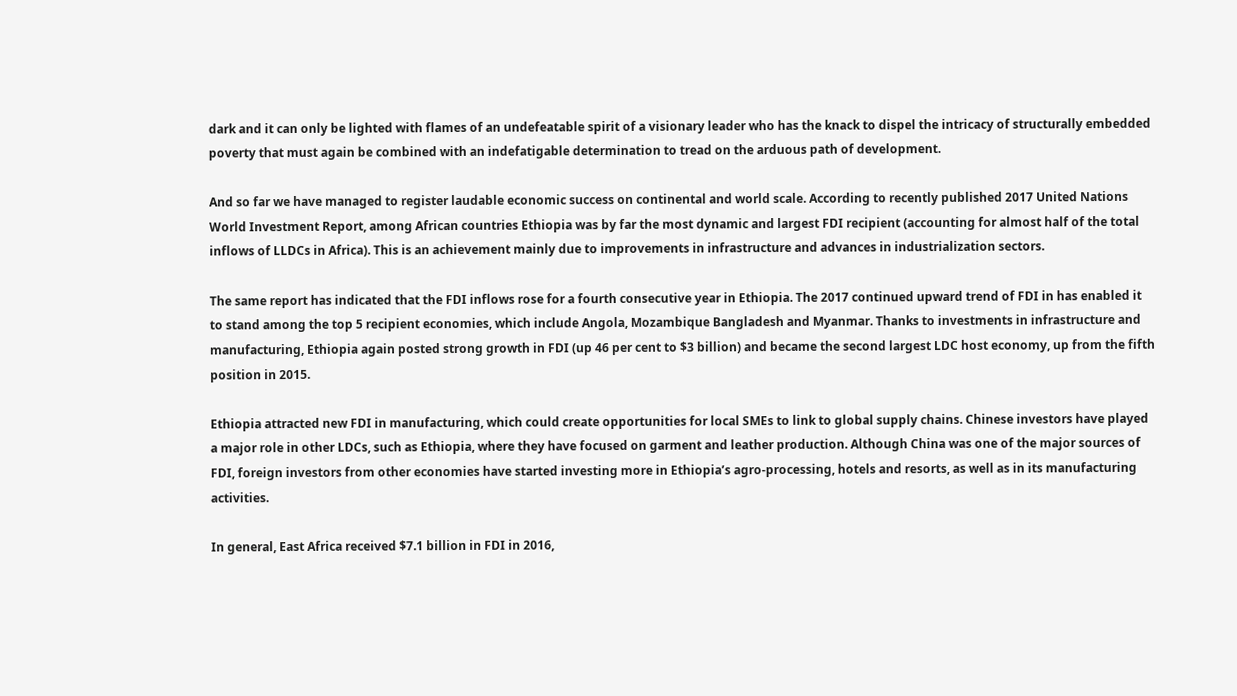dark and it can only be lighted with flames of an undefeatable spirit of a visionary leader who has the knack to dispel the intricacy of structurally embedded poverty that must again be combined with an indefatigable determination to tread on the arduous path of development.

And so far we have managed to register laudable economic success on continental and world scale. According to recently published 2017 United Nations World Investment Report, among African countries Ethiopia was by far the most dynamic and largest FDI recipient (accounting for almost half of the total inflows of LLDCs in Africa). This is an achievement mainly due to improvements in infrastructure and advances in industrialization sectors.

The same report has indicated that the FDI inflows rose for a fourth consecutive year in Ethiopia. The 2017 continued upward trend of FDI in has enabled it to stand among the top 5 recipient economies, which include Angola, Mozambique Bangladesh and Myanmar. Thanks to investments in infrastructure and manufacturing, Ethiopia again posted strong growth in FDI (up 46 per cent to $3 billion) and became the second largest LDC host economy, up from the fifth position in 2015.

Ethiopia attracted new FDI in manufacturing, which could create opportunities for local SMEs to link to global supply chains. Chinese investors have played a major role in other LDCs, such as Ethiopia, where they have focused on garment and leather production. Although China was one of the major sources of FDI, foreign investors from other economies have started investing more in Ethiopia’s agro-processing, hotels and resorts, as well as in its manufacturing activities.

In general, East Africa received $7.1 billion in FDI in 2016,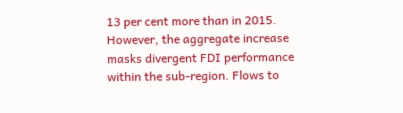13 per cent more than in 2015. However, the aggregate increase masks divergent FDI performance within the sub-region. Flows to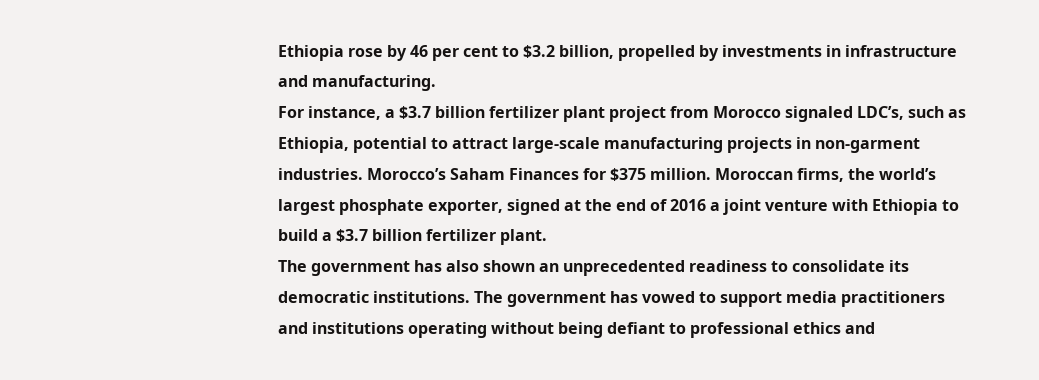Ethiopia rose by 46 per cent to $3.2 billion, propelled by investments in infrastructure and manufacturing.
For instance, a $3.7 billion fertilizer plant project from Morocco signaled LDC’s, such as Ethiopia, potential to attract large-scale manufacturing projects in non-garment industries. Morocco’s Saham Finances for $375 million. Moroccan firms, the world’s largest phosphate exporter, signed at the end of 2016 a joint venture with Ethiopia to build a $3.7 billion fertilizer plant.
The government has also shown an unprecedented readiness to consolidate its democratic institutions. The government has vowed to support media practitioners and institutions operating without being defiant to professional ethics and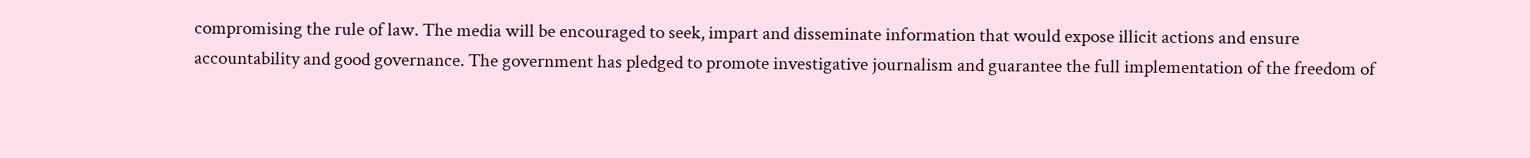compromising the rule of law. The media will be encouraged to seek, impart and disseminate information that would expose illicit actions and ensure accountability and good governance. The government has pledged to promote investigative journalism and guarantee the full implementation of the freedom of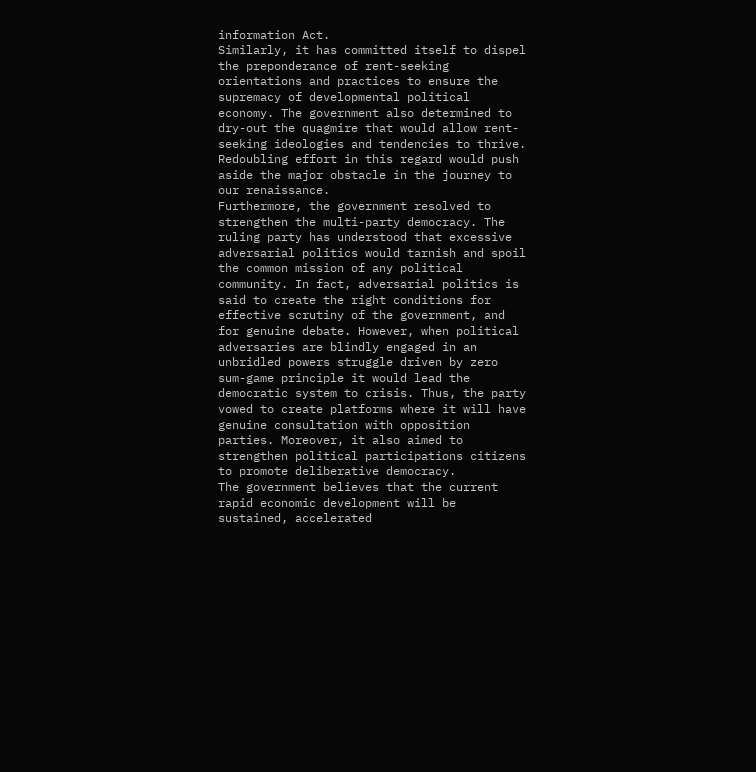information Act.
Similarly, it has committed itself to dispel the preponderance of rent-seeking orientations and practices to ensure the supremacy of developmental political economy. The government also determined to dry-out the quagmire that would allow rent-seeking ideologies and tendencies to thrive. Redoubling effort in this regard would push aside the major obstacle in the journey to our renaissance.
Furthermore, the government resolved to strengthen the multi-party democracy. The ruling party has understood that excessive adversarial politics would tarnish and spoil the common mission of any political community. In fact, adversarial politics is said to create the right conditions for effective scrutiny of the government, and for genuine debate. However, when political adversaries are blindly engaged in an unbridled powers struggle driven by zero sum-game principle it would lead the democratic system to crisis. Thus, the party vowed to create platforms where it will have genuine consultation with opposition parties. Moreover, it also aimed to strengthen political participations citizens to promote deliberative democracy.
The government believes that the current rapid economic development will be sustained, accelerated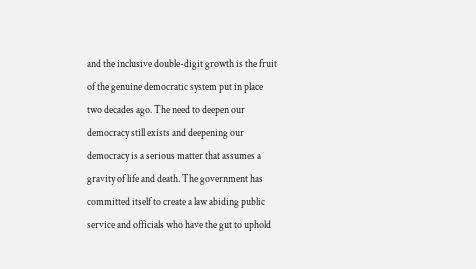and the inclusive double-digit growth is the fruit of the genuine democratic system put in place two decades ago. The need to deepen our democracy still exists and deepening our democracy is a serious matter that assumes a gravity of life and death. The government has committed itself to create a law abiding public service and officials who have the gut to uphold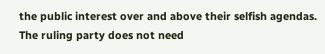the public interest over and above their selfish agendas. The ruling party does not need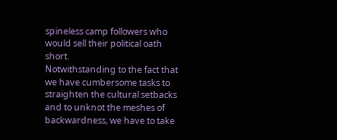spineless camp followers who would sell their political oath short.
Notwithstanding to the fact that we have cumbersome tasks to straighten the cultural setbacks and to unknot the meshes of backwardness, we have to take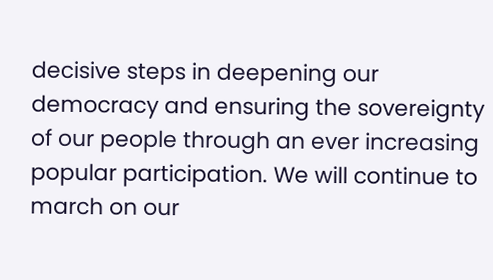decisive steps in deepening our democracy and ensuring the sovereignty of our people through an ever increasing popular participation. We will continue to march on our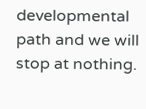developmental path and we will stop at nothing.